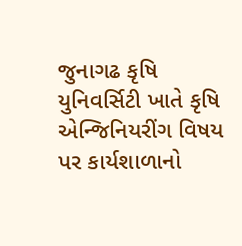જુનાગઢ કૃષિ યુનિવર્સિટી ખાતે કૃષિ એન્જિનિયરીંગ વિષય પર કાર્યશાળાનો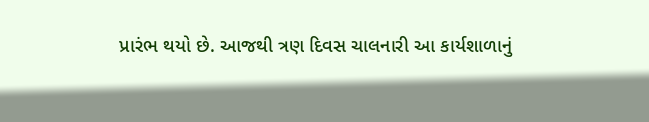પ્રારંભ થયો છે. આજથી ત્રણ દિવસ ચાલનારી આ કાર્યશાળાનું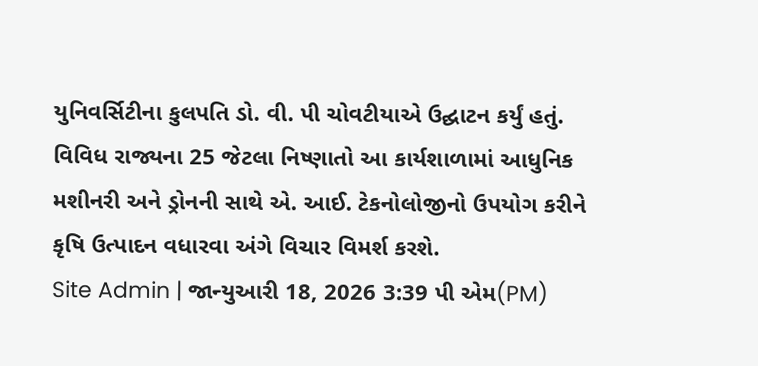યુનિવર્સિટીના કુલપતિ ડો. વી. પી ચોવટીયાએ ઉદ્ઘાટન કર્યું હતું. વિવિધ રાજ્યના 25 જેટલા નિષ્ણાતો આ કાર્યશાળામાં આધુનિક મશીનરી અને ડ્રોનની સાથે એ. આઈ. ટેકનોલોજીનો ઉપયોગ કરીને કૃષિ ઉત્પાદન વધારવા અંગે વિચાર વિમર્શ કરશે.
Site Admin | જાન્યુઆરી 18, 2026 3:39 પી એમ(PM)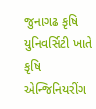જુનાગઢ કૃષિ યુનિવર્સિટી ખાતે કૃષિ એન્જિનિયરીંગ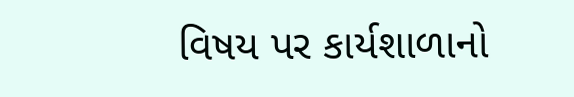વિષય પર કાર્યશાળાનો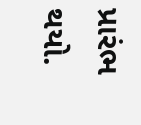પ્રારંભ થયો.